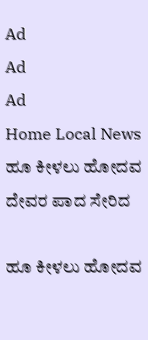Ad
Ad
Ad
Home Local News ಹೂ ಕೀಳಲು ಹೋದವ ದೇವರ ಪಾದ ಸೇರಿದ

ಹೂ ಕೀಳಲು ಹೋದವ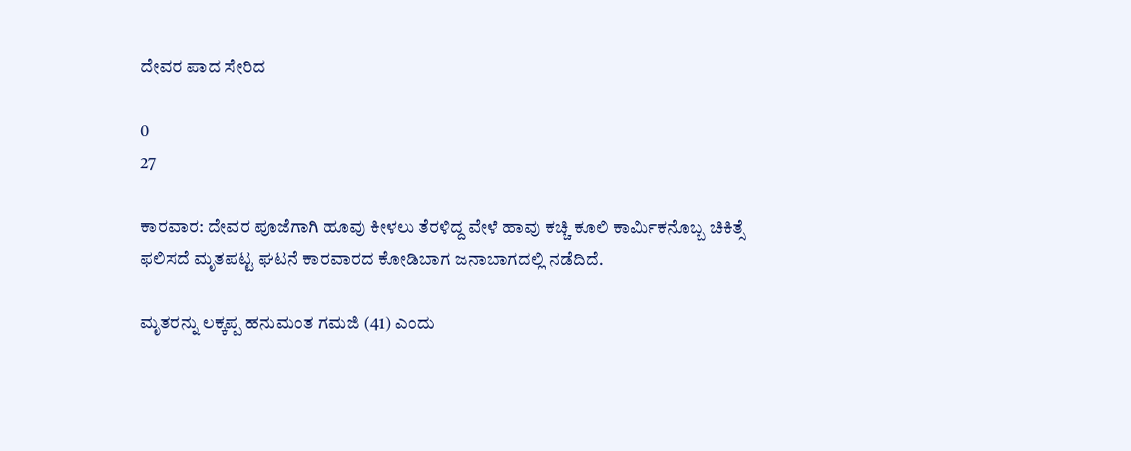ದೇವರ ಪಾದ ಸೇರಿದ

0
27

ಕಾರವಾರ: ದೇವರ ಪೂಜೆಗಾಗಿ ಹೂವು ಕೀಳಲು ತೆರಳಿದ್ದ ವೇಳೆ ಹಾವು ಕಚ್ಚಿ ಕೂಲಿ ಕಾರ್ಮಿಕನೊಬ್ಬ ಚಿಕಿತ್ಸೆ ಫಲಿಸದೆ ಮೃತಪಟ್ಟ ಘಟನೆ ಕಾರವಾರದ ಕೋಡಿಬಾಗ ಜನಾಬಾಗದಲ್ಲಿ ನಡೆದಿದೆ.

ಮೃತರನ್ನು ಲಕ್ಕಪ್ಪ ಹನುಮಂತ ಗಮಜಿ (41) ಎಂದು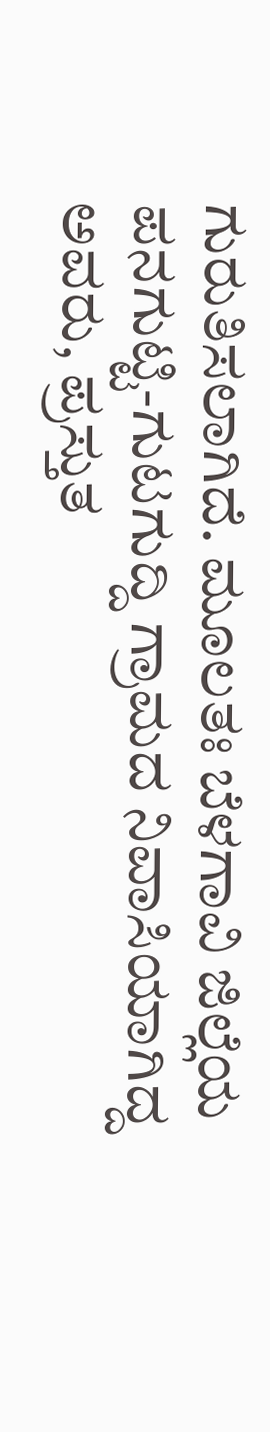ಗುರುತಿಸಲಾಗಿದೆ. ಮೂಲತಃ ಬೆಳಗಾವಿ ಜಿಲ್ಲೆಯ ಪನಗುಟ್ಟಿ-ಗುಟಗುದ್ದಿ ಗ್ರಾಮದ ನಿವಾಸಿಯಾಗಿದ್ದ ಅವರು, ಪ್ರಸ್ತುತ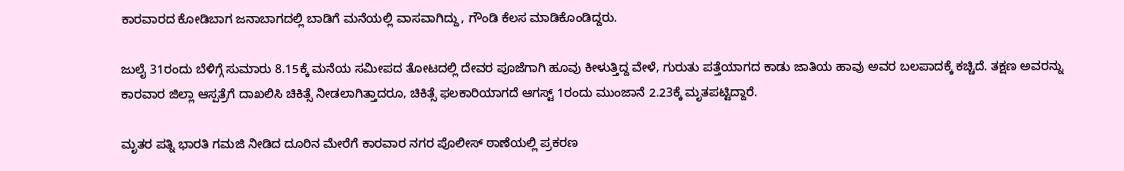ಕಾರವಾರದ ಕೋಡಿಬಾಗ ಜನಾಬಾಗದಲ್ಲಿ ಬಾಡಿಗೆ ಮನೆಯಲ್ಲಿ ವಾಸವಾಗಿದ್ದು, ಗೌಂಡಿ ಕೆಲಸ ಮಾಡಿಕೊಂಡಿದ್ದರು.

ಜುಲೈ 31ರಂದು ಬೆಳಿಗ್ಗೆ ಸುಮಾರು 8.15ಕ್ಕೆ ಮನೆಯ ಸಮೀಪದ ತೋಟದಲ್ಲಿ ದೇವರ ಪೂಜೆಗಾಗಿ ಹೂವು ಕೀಳುತ್ತಿದ್ದ ವೇಳೆ, ಗುರುತು ಪತ್ತೆಯಾಗದ ಕಾಡು ಜಾತಿಯ ಹಾವು ಅವರ ಬಲಪಾದಕ್ಕೆ ಕಚ್ಚಿದೆ. ತಕ್ಷಣ ಅವರನ್ನು ಕಾರವಾರ ಜಿಲ್ಲಾ ಆಸ್ಪತ್ರೆಗೆ ದಾಖಲಿಸಿ ಚಿಕಿತ್ಸೆ ನೀಡಲಾಗಿತ್ತಾದರೂ, ಚಿಕಿತ್ಸೆ ಫಲಕಾರಿಯಾಗದೆ ಆಗಸ್ಟ್ 1ರಂದು ಮುಂಜಾನೆ 2.23ಕ್ಕೆ ಮೃತಪಟ್ಟಿದ್ದಾರೆ.

ಮೃತರ ಪತ್ನಿ ಭಾರತಿ ಗಮಜಿ ನೀಡಿದ ದೂರಿನ ಮೇರೆಗೆ ಕಾರವಾರ ನಗರ ಪೊಲೀಸ್ ಠಾಣೆಯಲ್ಲಿ ಪ್ರಕರಣ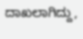ದಾಖಲಾಗಿದ್ದು,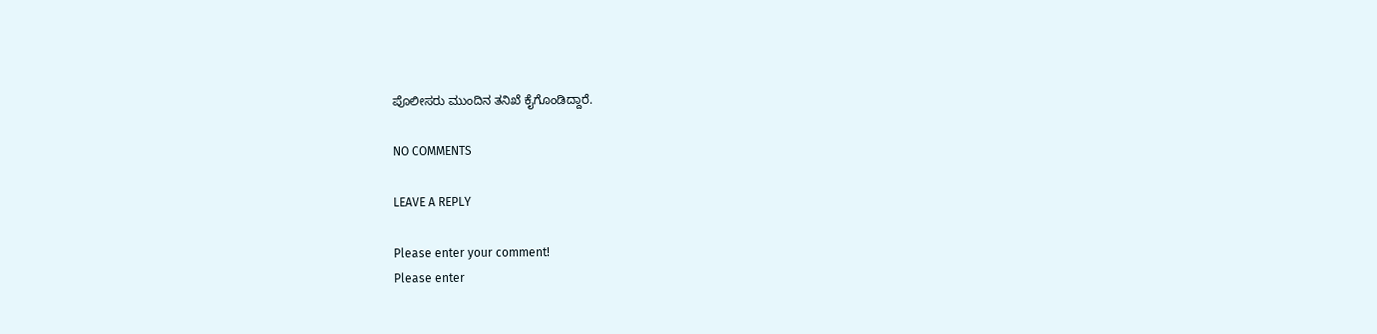ಪೊಲೀಸರು ಮುಂದಿನ ತನಿಖೆ ಕೈಗೊಂಡಿದ್ದಾರೆ.

NO COMMENTS

LEAVE A REPLY

Please enter your comment!
Please enter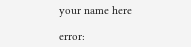your name here

error: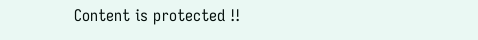Content is protected !!